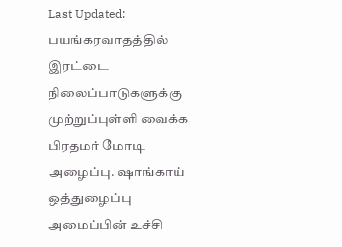Last Updated:
பயங்கரவாதத்தில் இரட்டை நிலைப்பாடுகளுக்கு முற்றுப்புள்ளி வைக்க பிரதமர் மோடி அழைப்பு. ஷாங்காய் ஒத்துழைப்பு அமைப்பின் உச்சி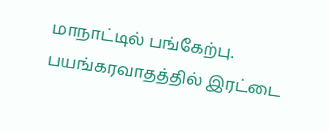மாநாட்டில் பங்கேற்பு.
பயங்கரவாதத்தில் இரட்டை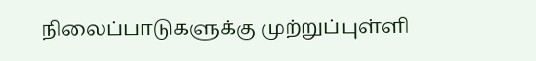நிலைப்பாடுகளுக்கு முற்றுப்புள்ளி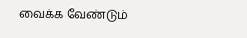வைக்க வேண்டும்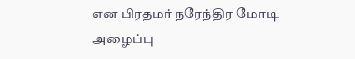என பிரதமர் நரேந்திர மோடி அழைப்பு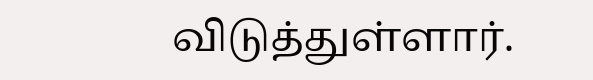விடுத்துள்ளார்.